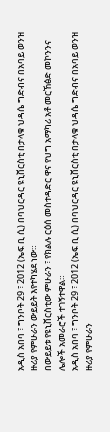አዲስ አበባ ፣ ግንቦት 29 ፣ 2012 (ኤፍ ቢ ሲ) በባህርዳር ዩኒቨርስቲ በታላቁ ህዳሴ ግድብና በአባይ ወንዝ ዙሪያ የምሁራን ውይይት እየተካሄደ ነው።
በውይይቱ የዩኒቨርስቲው ምሁራን ፣ የክልሉ ርዕሰ መስተዳድር ዋና የህግ አማካሪ አቶ መርኸፅድ መኮንንና ሌሎች አመራሮች ተገኝተዋል።
አዲስ አበባ ፣ ግንቦት 29 ፣ 2012 (ኤፍ ቢ ሲ) በባህርዳር ዩኒቨርስቲ በታላቁ ህዳሴ ግድብና በአባይ ወንዝ ዙሪያ የምሁራን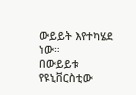ውይይት እየተካሄደ ነው።
በውይይቱ የዩኒቨርስቲው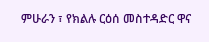ምሁራን ፣ የክልሉ ርዕሰ መስተዳድር ዋና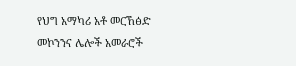የህግ አማካሪ አቶ መርኸፅድ መኮንንና ሌሎች አመራሮች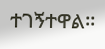ተገኝተዋል።